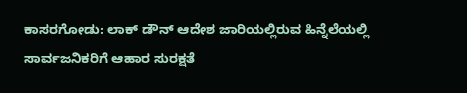ಕಾಸರಗೋಡು: ಲಾಕ್ ಡೌನ್ ಆದೇಶ ಜಾರಿಯಲ್ಲಿರುವ ಹಿನ್ನೆಲೆಯಲ್ಲಿ ಸಾರ್ವಜನಿಕರಿಗೆ ಆಹಾರ ಸುರಕ್ಷತೆ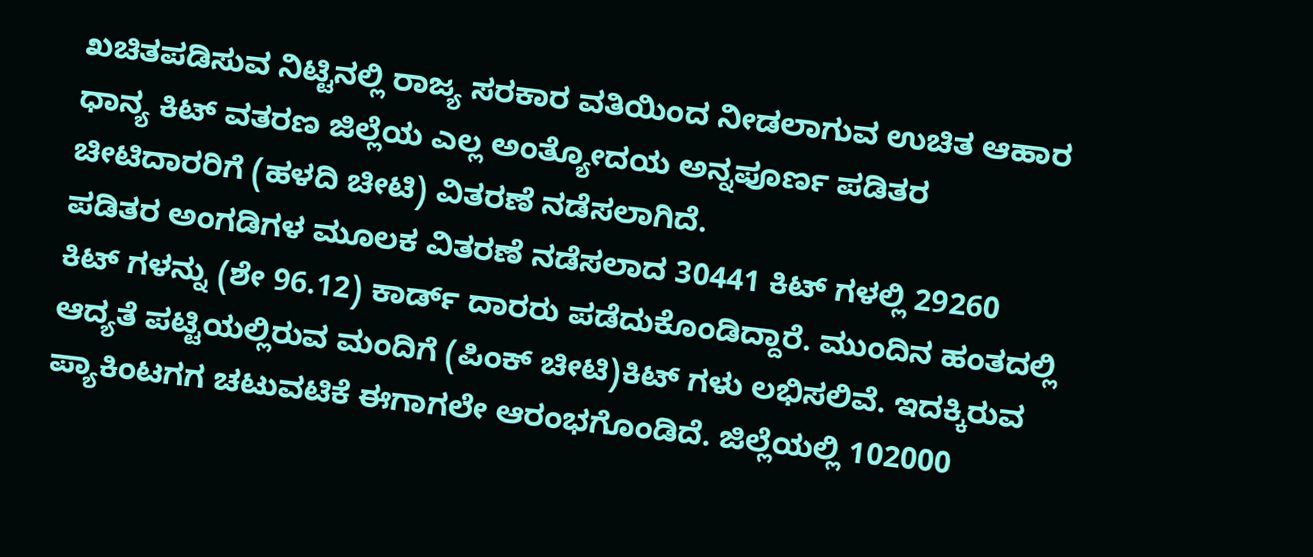ಖಚಿತಪಡಿಸುವ ನಿಟ್ಟಿನಲ್ಲಿ ರಾಜ್ಯ ಸರಕಾರ ವತಿಯಿಂದ ನೀಡಲಾಗುವ ಉಚಿತ ಆಹಾರ ಧಾನ್ಯ ಕಿಟ್ ವತರಣ ಜಿಲ್ಲೆಯ ಎಲ್ಲ ಅಂತ್ಯೋದಯ ಅನ್ನಪೂರ್ಣ ಪಡಿತರ ಚೀಟಿದಾರರಿಗೆ (ಹಳದಿ ಚೀಟಿ) ವಿತರಣೆ ನಡೆಸಲಾಗಿದೆ.
ಪಡಿತರ ಅಂಗಡಿಗಳ ಮೂಲಕ ವಿತರಣೆ ನಡೆಸಲಾದ 30441 ಕಿಟ್ ಗಳಲ್ಲಿ 29260 ಕಿಟ್ ಗಳನ್ನು (ಶೇ 96.12) ಕಾರ್ಡ್ ದಾರರು ಪಡೆದುಕೊಂಡಿದ್ದಾರೆ. ಮುಂದಿನ ಹಂತದಲ್ಲಿ ಆದ್ಯತೆ ಪಟ್ಟಿಯಲ್ಲಿರುವ ಮಂದಿಗೆ (ಪಿಂಕ್ ಚೀಟಿ)ಕಿಟ್ ಗಳು ಲಭಿಸಲಿವೆ. ಇದಕ್ಕಿರುವ ಪ್ಯಾಕಿಂಟಗಗ ಚಟುವಟಿಕೆ ಈಗಾಗಲೇ ಆರಂಭಗೊಂಡಿದೆ. ಜಿಲ್ಲೆಯಲ್ಲಿ 102000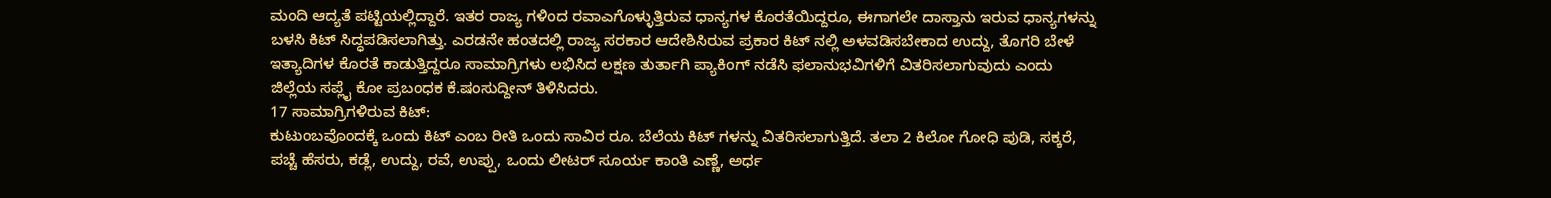ಮಂದಿ ಆದ್ಯತೆ ಪಟ್ಟಿಯಲ್ಲಿದ್ದಾರೆ. ಇತರ ರಾಜ್ಯ ಗಳಿಂದ ರವಾಎಗೊಳ್ಳುತ್ತಿರುವ ಧಾನ್ಯಗಳ ಕೊರತೆಯಿದ್ದರೂ, ಈಗಾಗಲೇ ದಾಸ್ತಾನು ಇರುವ ಧಾನ್ಯಗಳನ್ನು ಬಳಸಿ ಕಿಟ್ ಸಿದ್ಧಪಡಿಸಲಾಗಿತ್ತು. ಎರಡನೇ ಹಂತದಲ್ಲಿ ರಾಜ್ಯ ಸರಕಾರ ಆದೇಶಿಸಿರುವ ಪ್ರಕಾರ ಕಿಟ್ ನಲ್ಲಿ ಅಳವಡಿಸಬೇಕಾದ ಉದ್ದು, ತೊಗರಿ ಬೇಳೆ ಇತ್ಯಾದಿಗಳ ಕೊರತೆ ಕಾಡುತ್ತಿದ್ದರೂ ಸಾಮಾಗ್ರಿಗಳು ಲಭಿಸಿದ ಲಕ್ಷಣ ತುರ್ತಾಗಿ ಪ್ಯಾಕಿಂಗ್ ನಡೆಸಿ ಫಲಾನುಭವಿಗಳಿಗೆ ವಿತರಿಸಲಾಗುವುದು ಎಂದು ಜಿಲ್ಲೆಯ ಸಪ್ಲೈ ಕೋ ಪ್ರಬಂಧಕ ಕೆ.ಷಂಸುದ್ದೀನ್ ತಿಳಿಸಿದರು.
17 ಸಾಮಾಗ್ರಿಗಳಿರುವ ಕಿಟ್:
ಕುಟುಂಬವೊಂದಕ್ಕೆ ಒಂದು ಕಿಟ್ ಎಂಬ ರೀತಿ ಒಂದು ಸಾವಿರ ರೂ. ಬೆಲೆಯ ಕಿಟ್ ಗಳನ್ನು ವಿತರಿಸಲಾಗುತ್ತಿದೆ. ತಲಾ 2 ಕಿಲೋ ಗೋಧಿ ಪುಡಿ, ಸಕ್ಕರೆ, ಪಚ್ಚೆ ಹೆಸರು, ಕಡ್ಲೆ, ಉದ್ದು, ರವೆ, ಉಪ್ಪು, ಒಂದು ಲೀಟರ್ ಸೂರ್ಯ ಕಾಂತಿ ಎಣ್ಣೆ, ಅರ್ಧ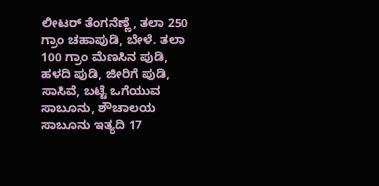ಲೀಟರ್ ತೆಂಗನೆಣ್ಣೆ, ತಲಾ 250 ಗ್ರಾಂ ಚಹಾಪುಡಿ, ಬೇಳೆ. ತಲಾ 100 ಗ್ರಾಂ ಮೆಣಸಿನ ಪುಡಿ, ಹಳದಿ ಪುಡಿ, ಜೀರಿಗೆ ಪುಡಿ, ಸಾಸಿವೆ, ಬಟ್ಟೆ ಒಗೆಯುವ ಸಾಬೂನು, ಶೌಚಾಲಯ ಸಾಬೂನು ಇತ್ಯದಿ 17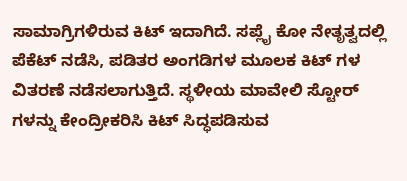ಸಾಮಾಗ್ರಿಗಳಿರುವ ಕಿಟ್ ಇದಾಗಿದೆ. ಸಪ್ಲೈ ಕೋ ನೇತೃತ್ವದಲ್ಲಿ ಪೆಕೆಟ್ ನಡೆಸಿ, ಪಡಿತರ ಅಂಗಡಿಗಳ ಮೂಲಕ ಕಿಟ್ ಗಳ ವಿತರಣೆ ನಡೆಸಲಾಗುತ್ತಿದೆ. ಸ್ಥಳೀಯ ಮಾವೇಲಿ ಸ್ಟೋರ್ ಗಳನ್ನು ಕೇಂದ್ರೀಕರಿಸಿ ಕಿಟ್ ಸಿದ್ಧಪಡಿಸುವ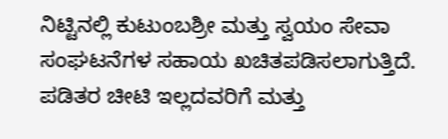ನಿಟ್ಟಿನಲ್ಲಿ ಕುಟುಂಬಶ್ರೀ ಮತ್ತು ಸ್ವಯಂ ಸೇವಾ ಸಂಘಟನೆಗಳ ಸಹಾಯ ಖಚಿತಪಡಿಸಲಾಗುತ್ತಿದೆ.
ಪಡಿತರ ಚೀಟಿ ಇಲ್ಲದವರಿಗೆ ಮತ್ತು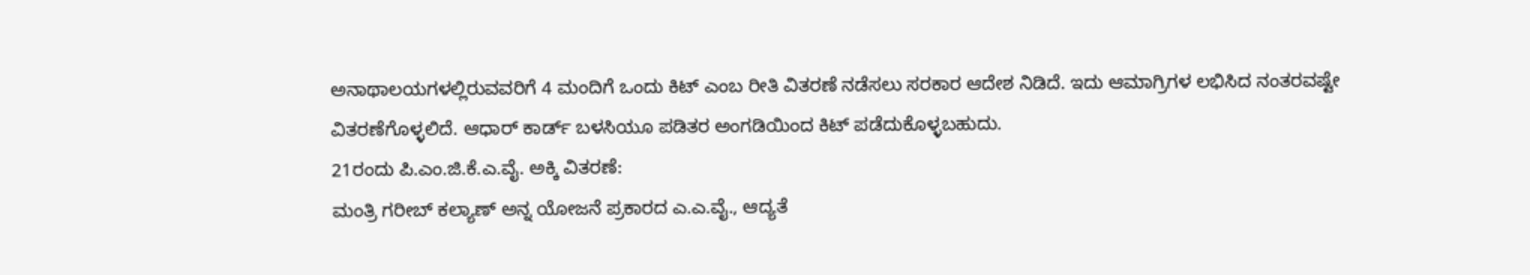ಅನಾಥಾಲಯಗಳಲ್ಲಿರುವವರಿಗೆ 4 ಮಂದಿಗೆ ಒಂದು ಕಿಟ್ ಎಂಬ ರೀತಿ ವಿತರಣೆ ನಡೆಸಲು ಸರಕಾರ ಆದೇಶ ನಿಡಿದೆ. ಇದು ಆಮಾಗ್ರಿಗಳ ಲಭಿಸಿದ ನಂತರವಷ್ಟೇ ವಿತರಣೆಗೊಳ್ಳಲಿದೆ. ಆಧಾರ್ ಕಾರ್ಡ್ ಬಳಸಿಯೂ ಪಡಿತರ ಅಂಗಡಿಯಿಂದ ಕಿಟ್ ಪಡೆದುಕೊಳ್ಳಬಹುದು.
21ರಂದು ಪಿ.ಎಂ.ಜಿ.ಕೆ.ಎ.ವೈ. ಅಕ್ಕಿ ವಿತರಣೆ:
ಮಂತ್ರಿ ಗರೀಬ್ ಕಲ್ಯಾಣ್ ಅನ್ನ ಯೋಜನೆ ಪ್ರಕಾರದ ಎ.ಎ.ವೈ., ಆದ್ಯತೆ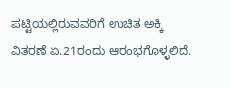ಪಟ್ಟಿಯಲ್ಲಿರುವವರಿಗೆ ಉಚಿತ ಅಕ್ಕಿ ವಿತರಣೆ ಏ.21ರಂದು ಆರಂಭಗೊಳ್ಳಲಿದೆ.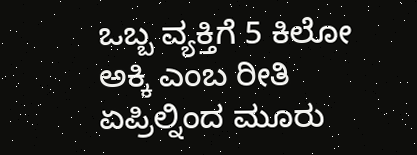ಒಬ್ಬ ವ್ಯಕ್ತಿಗೆ 5 ಕಿಲೋ ಅಕ್ಕಿ ಎಂಬ ರೀತಿ ಏಪ್ರಿಲ್ನಿಂದ ಮೂರು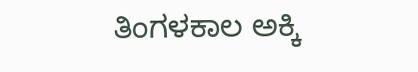ತಿಂಗಳಕಾಲ ಅಕ್ಕಿ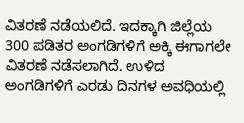ವಿತರಣೆ ನಡೆಯಲಿದೆ. ಇದಕ್ಕಾಗಿ ಜಿಲ್ಲೆಯ 300 ಪಡಿತರ ಅಂಗಡಿಗಳಿಗೆ ಅಕ್ಕಿ ಈಗಾಗಲೇ ವಿತರಣೆ ನಡೆಸಲಾಗಿದೆ. ಉಳಿದ ಅಂಗಡಿಗಳಿಗೆ ಎರಡು ದಿನಗಳ ಅವಧಿಯಲ್ಲಿ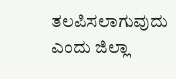ತಲಪಿಸಲಾಗುವುದು ಎಂದು ಜಿಲ್ಲಾ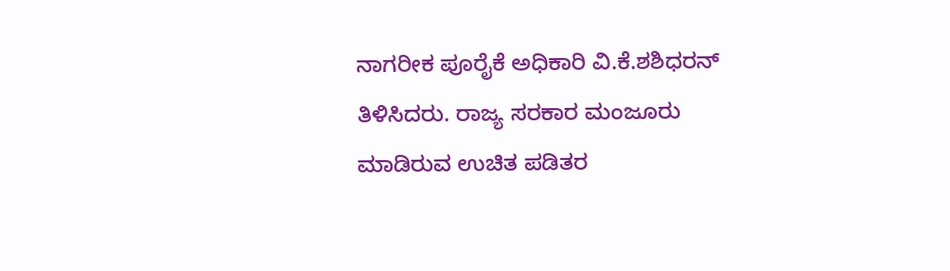ನಾಗರೀಕ ಪೂರೈಕೆ ಅಧಿಕಾರಿ ವಿ.ಕೆ.ಶಶಿಧರನ್ ತಿಳಿಸಿದರು. ರಾಜ್ಯ ಸರಕಾರ ಮಂಜೂರು ಮಾಡಿರುವ ಉಚಿತ ಪಡಿತರ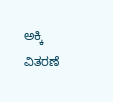ಅಕ್ಕಿ ವಿತರಣೆ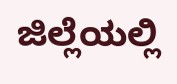ಜಿಲ್ಲೆಯಲ್ಲಿ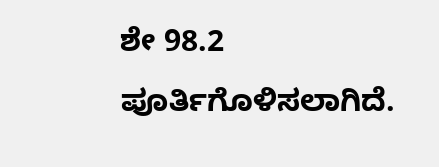ಶೇ 98.2 ಪೂರ್ತಿಗೊಳಿಸಲಾಗಿದೆ.